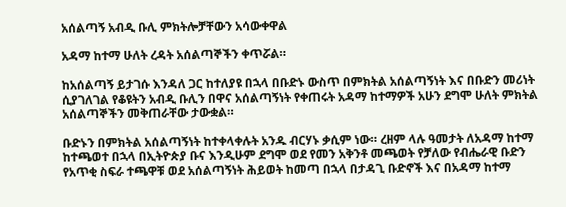አሰልጣኝ አብዲ ቡሊ ምክትሎቻቸውን አሳውቀዋል

አዳማ ከተማ ሁለት ረዳት አሰልጣኞችን ቀጥሯል።

ከአሰልጣኝ ይታገሱ እንዳለ ጋር ከተለያዩ በኋላ በቡድኑ ውስጥ በምክትል አሰልጣኝነት እና በቡድን መሪነት ሲያገለገል የቆዩትን አብዲ ቡሊን በዋና አሰልጣኝነት የቀጠሩት አዳማ ከተማዎች አሁን ደግሞ ሁለት ምክትል አሰልጣኞችን መቅጠራቸው ታውቋል።

ቡድኑን በምክትል አሰልጣኝነት ከተቀላቀሉት አንዱ ብርሃኑ ቃሲም ነው። ረዘም ላሉ ዓመታት ለአዳማ ከተማ ከተጫወተ በኋላ በኢትዮጵያ ቡና እንዲሁም ደግሞ ወደ የመን አቅንቶ መጫወት የቻለው የብሔራዊ ቡድን የአጥቂ ስፍራ ተጫዋቹ ወደ አሰልጣኝነት ሕይወት ከመጣ በኋላ በታዳጊ ቡድኖች እና በአዳማ ከተማ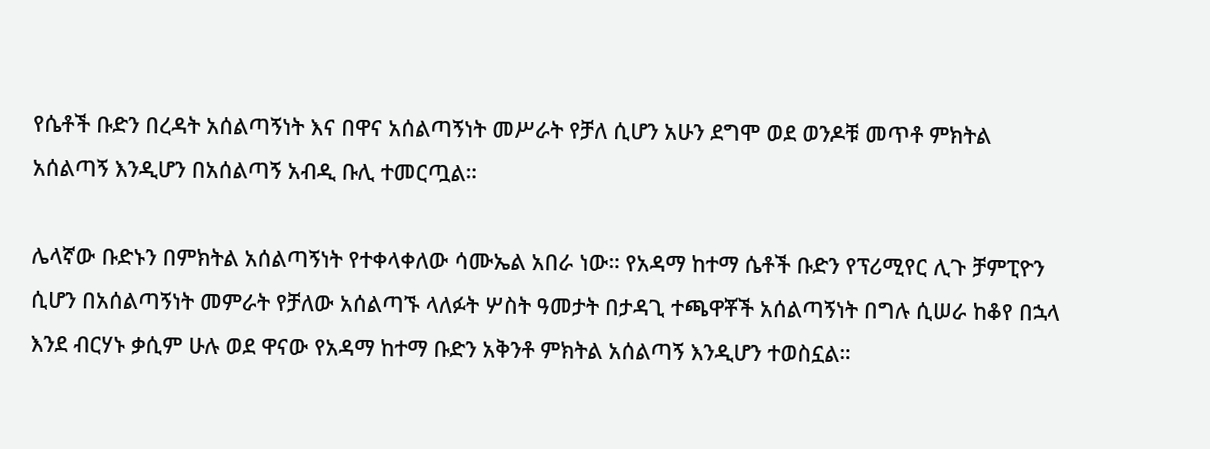የሴቶች ቡድን በረዳት አሰልጣኝነት እና በዋና አሰልጣኝነት መሥራት የቻለ ሲሆን አሁን ደግሞ ወደ ወንዶቹ መጥቶ ምክትል አሰልጣኝ እንዲሆን በአሰልጣኝ አብዲ ቡሊ ተመርጧል።

ሌላኛው ቡድኑን በምክትል አሰልጣኝነት የተቀላቀለው ሳሙኤል አበራ ነው። የአዳማ ከተማ ሴቶች ቡድን የፕሪሚየር ሊጉ ቻምፒዮን ሲሆን በአሰልጣኝነት መምራት የቻለው አሰልጣኙ ላለፉት ሦስት ዓመታት በታዳጊ ተጫዋቾች አሰልጣኝነት በግሉ ሲሠራ ከቆየ በኋላ እንደ ብርሃኑ ቃሲም ሁሉ ወደ ዋናው የአዳማ ከተማ ቡድን አቅንቶ ምክትል አሰልጣኝ እንዲሆን ተወስኗል።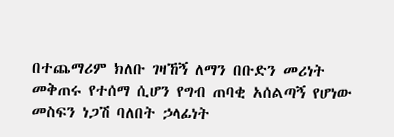በተጨማሪም ክለቡ ገዛኸኝ ለማን በቡድን መሪነት መቅጠሩ የተሰማ ሲሆን የግብ ጠባቂ አሰልጣኝ የሆነው መስፍን ነጋሽ ባለበት ኃላፊነት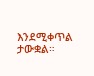እንደሚቀጥል ታውቋል።